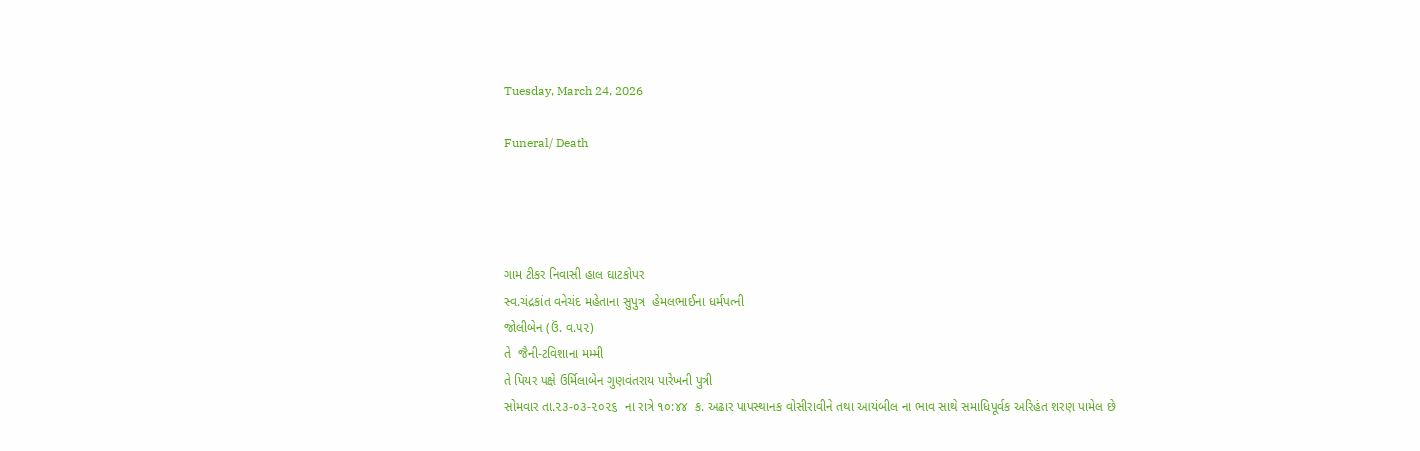Tuesday, March 24, 2026

Funeral/ Death




ગામ ટીકર નિવાસી હાલ ઘાટકોપર
સ્વ.ચંદ્રકાંત વનેચંદ મહેતાના સુપુત્ર  હેમલભાઈના ધર્મપત્ની
જોલીબેન (ઉં. વ.૫૨)
તે  જૈની-ટવિશાના મમ્મી
તે પિયર પક્ષે ઉર્મિલાબેન ગુણવંતરાય પારેખની પુત્રી
સોમવાર તા.૨૩-૦૩-૨૦૨૬  ના રાત્રે ૧૦:૪૪  ક. અઢાર પાપસ્થાનક વોસીરાવીને તથા આયંબીલ ના ભાવ સાથે સમાધિપૂર્વક અરિહંત શરણ પામેલ છે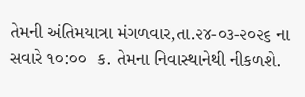તેમની અંતિમયાત્રા મંગળવાર,તા.૨૪-૦૩-૨૦૨૬ ના સવારે ૧૦:૦૦  ક. તેમના નિવાસ્થાનેથી નીકળશે.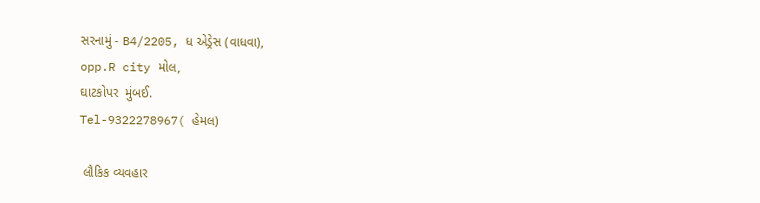સરનામું - B4/2205, ધ એડ્રેસ (વાધવા),
opp.R city મોલ,
ઘાટકોપર  મુંબઈ.
Tel-9322278967( હેમલ)

 લૌકિક વ્યવહાર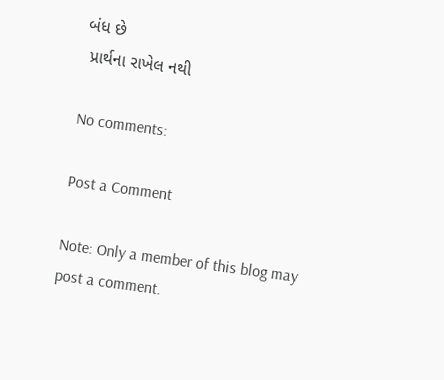બંધ છે
 પ્રાર્થના રાખેલ નથી

No comments:

Post a Comment

Note: Only a member of this blog may post a comment.